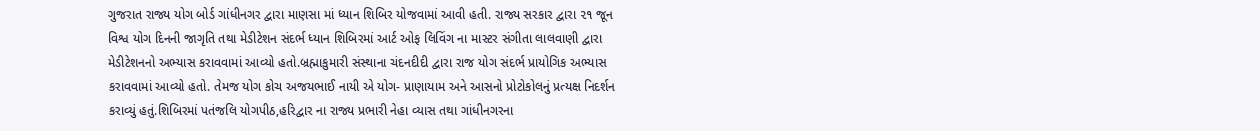ગુજરાત રાજ્ય યોગ બોર્ડ ગાંધીનગર દ્વારા માણસા માં ધ્યાન શિબિર યોજવામાં આવી હતી. રાજ્ય સરકાર દ્વારા ૨૧ જૂન વિશ્વ યોગ દિનની જાગૃતિ તથા મેડીટેશન સંદર્ભ ધ્યાન શિબિરમાં આર્ટ ઓફ લિવિંગ ના માસ્ટર સંગીતા લાલવાણી દ્વારા મેડીટેશનનો અભ્યાસ કરાવવામાં આવ્યો હતો.બ્રહ્માકુમારી સંસ્થાના ચંદનદીદી દ્વારા રાજ યોગ સંદર્ભ પ્રાયોગિક અભ્યાસ કરાવવામાં આવ્યો હતો. તેમજ યોગ કોચ અજયભાઈ નાયી એ યોગ- પ્રાણાયામ અને આસનો પ્રોટોકોલનું પ્રત્યક્ષ નિદર્શન કરાવ્યું હતું.શિબિરમાં પતંજલિ યોગપીઠ,હરિદ્વાર ના રાજ્ય પ્રભારી નેહા વ્યાસ તથા ગાંધીનગરના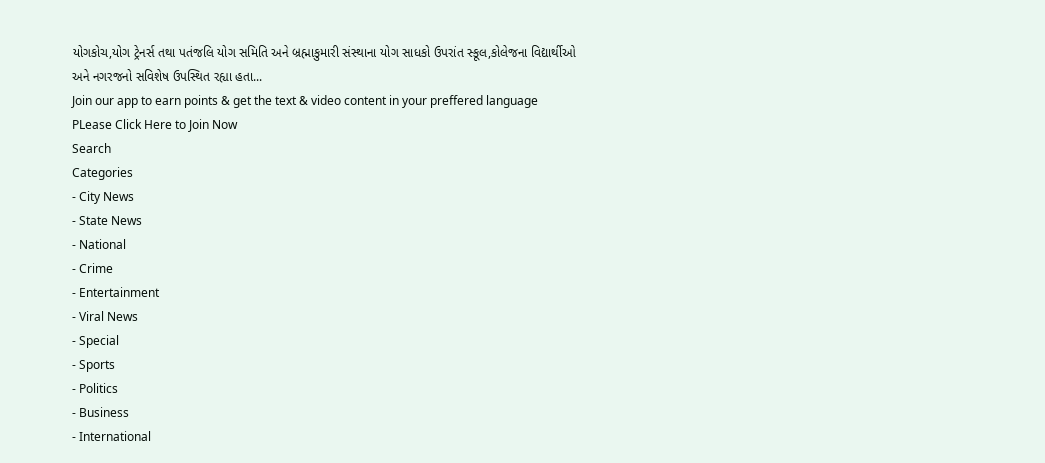યોગકોચ,યોગ ટ્રેનર્સ તથા પતંજલિ યોગ સમિતિ અને બ્રહ્માકુમારી સંસ્થાના યોગ સાધકો ઉપરાંત સ્કૂલ,કોલેજના વિદ્યાર્થીઓ અને નગરજનો સવિશેષ ઉપસ્થિત રહ્યા હતા...
Join our app to earn points & get the text & video content in your preffered language
PLease Click Here to Join Now
Search
Categories
- City News
- State News
- National
- Crime
- Entertainment
- Viral News
- Special
- Sports
- Politics
- Business
- International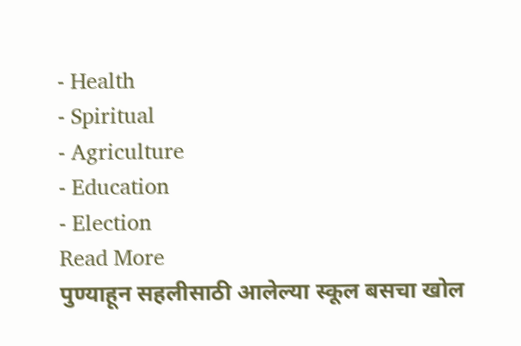- Health
- Spiritual
- Agriculture
- Education
- Election
Read More
पुण्याहून सहलीसाठी आलेल्या स्कूल बसचा खोल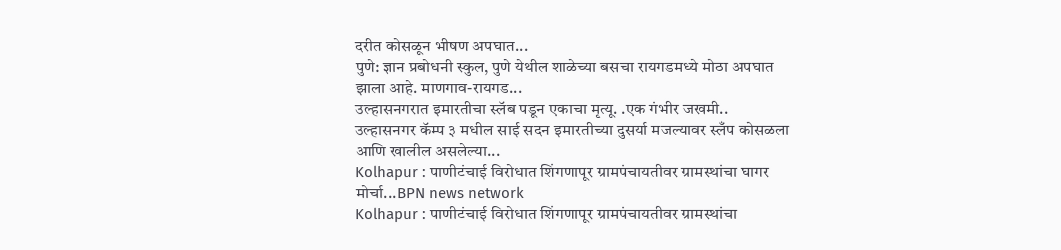दरीत कोसळून भीषण अपघात...
पुणे: ज्ञान प्रबोधनी स्कुल, पुणे येथील शाळेच्या बसचा रायगडमध्ये मोठा अपघात झाला आहे. माणगाव-रायगड...
उल्हासनगरात इमारतीचा स्लॅब पडून एकाचा मृत्यू. .एक गंभीर जखमी..
उल्हासनगर कॅम्प ३ मधील साई सदन इमारतीच्या दुसर्या मजल्यावर स्लँप कोसळला आणि खालील असलेल्या...
Kolhapur : पाणीटंचाई विरोधात शिंगणापूर ग्रामपंचायतीवर ग्रामस्थांचा घागर मोर्चा...BPN news network
Kolhapur : पाणीटंचाई विरोधात शिंगणापूर ग्रामपंचायतीवर ग्रामस्थांचा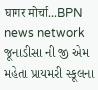घागर मोर्चा...BPN news network
જૂનાડીસા ની જી એમ મહેતા પ્રાયમરી સ્કૂલના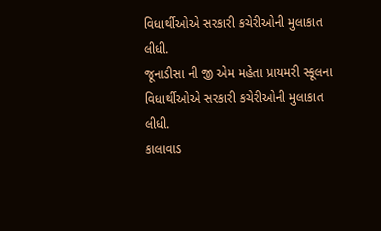વિધાર્થીઓએ સરકારી કચેરીઓની મુલાકાત લીધી.
જૂનાડીસા ની જી એમ મહેતા પ્રાયમરી સ્કૂલના વિધાર્થીઓએ સરકારી કચેરીઓની મુલાકાત લીધી.
કાલાવાડ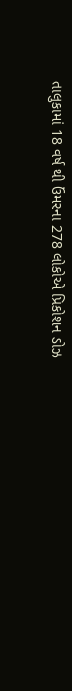તાલુકામાં 18 વર્ષ થી ઉંમરના 278 લોકોએ પ્રિકોશન ડોઝ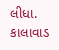લીધા.
કાલાવાડ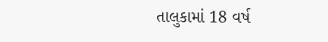તાલુકામાં 18 વર્ષ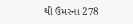થી ઉંમરના 278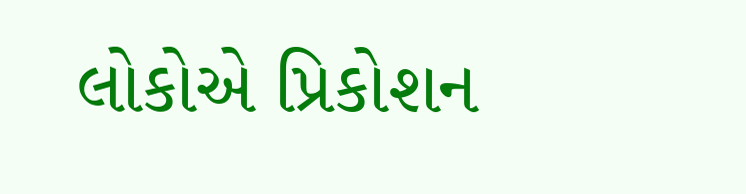લોકોએ પ્રિકોશન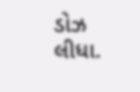ડોઝ લીધા.